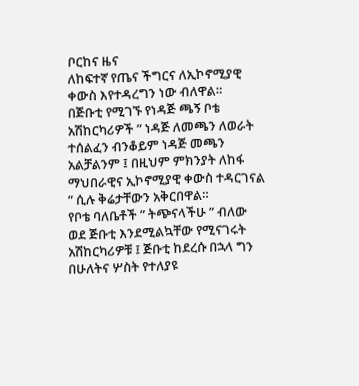ቦርከና ዜና
ለከፍተኛ የጤና ችግርና ለኢኮኖሚያዊ ቀውስ እየተዳረግን ነው ብለዋል።
በጅቡቲ የሚገኙ የነዳጅ ጫኝ ቦቴ አሽከርካሪዎች ” ነዳጅ ለመጫን ለወራት ተሰልፈን ብንቆይም ነዳጅ መጫን አልቻልንም ፤ በዚህም ምክንያት ለከፋ ማህበራዊና ኢኮኖሚያዊ ቀውስ ተዳርገናል ” ሲሉ ቅሬታቸውን አቅርበዋል።
የቦቴ ባለቤቶች ” ትጭናላችሁ ” ብለው ወደ ጅቡቲ እንደሚልኳቸው የሚናገሩት አሽከርካሪዎቹ ፤ ጅቡቲ ከደረሱ በኋላ ግን በሁለትና ሦስት የተለያዩ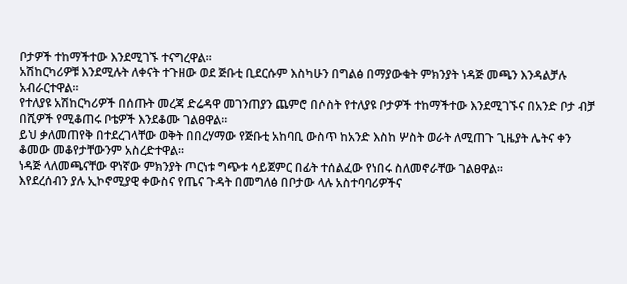ቦታዎች ተከማችተው እንደሚገኙ ተናግረዋል።
አሽከርካሪዎቹ እንደሚሉት ለቀናት ተጉዘው ወደ ጅቡቲ ቢደርሱም እስካሁን በግልፅ በማያውቁት ምክንያት ነዳጅ መጫን እንዳልቻሉ አብራርተዋል።
የተለያዩ አሽከርካሪዎች በሰጡት መረጃ ድሬዳዋ መገንጠያን ጨምሮ በሶስት የተለያዩ ቦታዎች ተከማችተው እንደሚገኙና በአንድ ቦታ ብቻ በሺዎች የሚቆጠሩ ቦቴዎች እንደቆሙ ገልፀዋል።
ይህ ቃለመጠየቅ በተደረገላቸው ወቅት በበረሃማው የጅቡቲ አከባቢ ውስጥ ከአንድ እስከ ሦስት ወራት ለሚጠጉ ጊዜያት ሌትና ቀን ቆመው መቆየታቸውንም አስረድተዋል።
ነዳጅ ላለመጫናቸው ዋነኛው ምክንያት ጦርነቱ ግጭቱ ሳይጀምር በፊት ተሰልፈው የነበሩ ስለመኖራቸው ገልፀዋል።
እየደረሰብን ያሉ ኢኮኖሚያዊ ቀውስና የጤና ጉዳት በመግለፅ በቦታው ላሉ አስተባባሪዎችና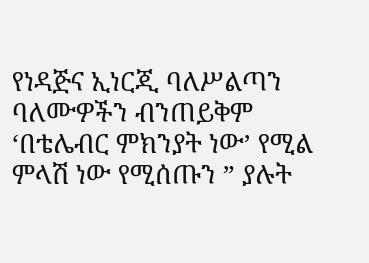የነዳጅና ኢነርጂ ባለሥልጣን ባለሙዎችን ብንጠይቅም ‘በቴሌብር ምክንያት ነው’ የሚል ምላሽ ነው የሚሰጡን ” ያሉት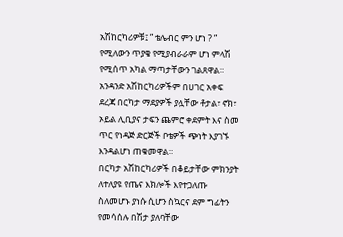አሽከርካሪዎቹ፤ ” ቴሌብር ምን ሆነ ? ” የሚለውን ጥያቄ የሚያብራራም ሆነ ምላሽ የሚሰጥ አካል ማጣታቸውን ገልጸዋል።
አንዳንድ አሽከርካሪዎችም በሀገር አቀፍ ደረጃ በርካታ ማደያዎች ያሏቸው ቶታል፣ ኖክ፣ ኦይል ሊቢያና ታፍን ጨምሮ ቀደምት እና ስመ ጥር የነዳጅ ድርጅች ቦቴዎች ጭነት እያገኙ እንዳልሆነ ጠቁመዋል።
በርካታ አሽከርካሪዎች በቆይታቸው ምክንያት ለተለያዩ የጤና እክሎች እየተጋለጡ ስለመሆኑ ያነሱ ሲሆን ስኳርና ደም ግፊትን የመሳሰሉ በሽታ ያለባቸው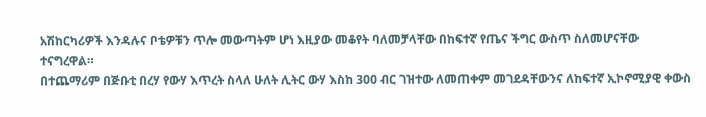አሽከርካሪዎች እንዳሉና ቦቴዎቹን ጥሎ መውጣትም ሆነ እዚያው መቆየት ባለመቻላቸው በከፍተኛ የጤና ችግር ውስጥ ስለመሆናቸው ተናግረዋል።
በተጨማሪም በጅቡቲ በረሃ የውሃ እጥረት ስላለ ሁለት ሊትር ውሃ እስከ 300 ብር ገዝተው ለመጠቀም መገደዳቸውንና ለከፍተኛ ኢኮኖሚያዊ ቀውስ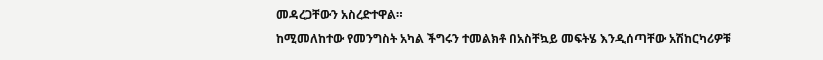መዳረጋቸውን አስረድተዋል።
ከሚመለከተው የመንግስት አካል ችግሩን ተመልክቶ በአስቸኳይ መፍትሄ እንዲሰጣቸው አሽከርካሪዎቹ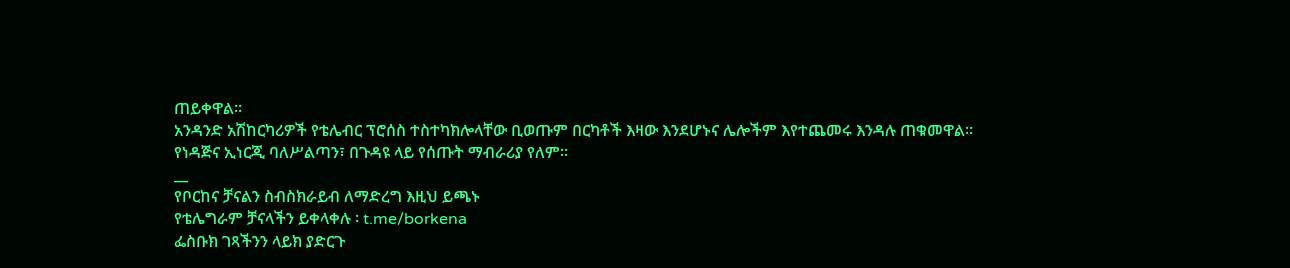ጠይቀዋል።
አንዳንድ አሽከርካሪዎች የቴሌብር ፕሮሰስ ተስተካክሎላቸው ቢወጡም በርካቶች እዛው እንደሆኑና ሌሎችም እየተጨመሩ እንዳሉ ጠቁመዋል።
የነዳጅና ኢነርጂ ባለሥልጣን፣ በጉዳዩ ላይ የሰጡት ማብራሪያ የለም።
__
የቦርከና ቻናልን ስብስክራይብ ለማድረግ እዚህ ይጫኑ
የቴሌግራም ቻናላችን ይቀላቀሉ ፡ t.me/borkena
ፌስቡክ ገጻችንን ላይክ ያድርጉ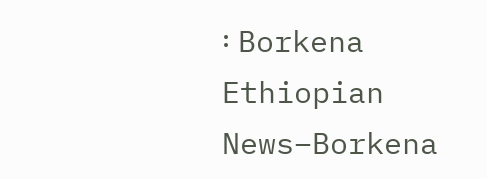፡ Borkena
Ethiopian News–Borkena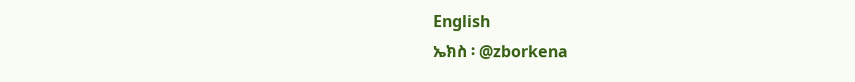English
ኤክስ ፡ @zborkena